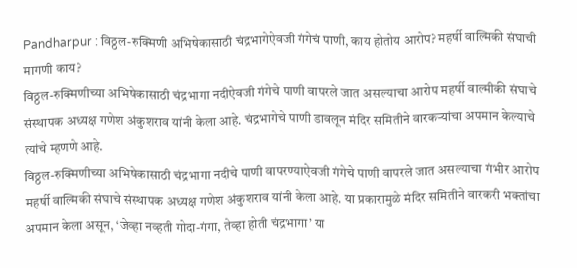Pandharpur : विठ्ठल-रुक्मिणी अभिषेकासाठी चंद्रभागेऐवजी गंगेचं पाणी, काय होतोय आरोप? महर्षी वाल्मिकी संघाची मागणी काय?
विठ्ठल-रुक्मिणीच्या अभिषेकासाठी चंद्रभागा नदीऐवजी गंगेचे पाणी वापरले जात असल्याचा आरोप महर्षी वाल्मीकी संघाचे संस्थापक अध्यक्ष गणेश अंकुशराव यांनी केला आहे. चंद्रभागेचे पाणी डावलून मंदिर समितीने वारकऱ्यांचा अपमान केल्याचे त्यांचे म्हणणे आहे.
विठ्ठल-रुक्मिणीच्या अभिषेकासाठी चंद्रभागा नदीचे पाणी वापरण्याऐवजी गंगेचे पाणी वापरले जात असल्याचा गंभीर आरोप महर्षी वाल्मिकी संघाचे संस्थापक अध्यक्ष गणेश अंकुशराव यांनी केला आहे. या प्रकारामुळे मंदिर समितीने वारकरी भक्तांचा अपमान केला असून, ‘जेव्हा नव्हती गोदा-गंगा, तेव्हा होती चंद्रभागा’ या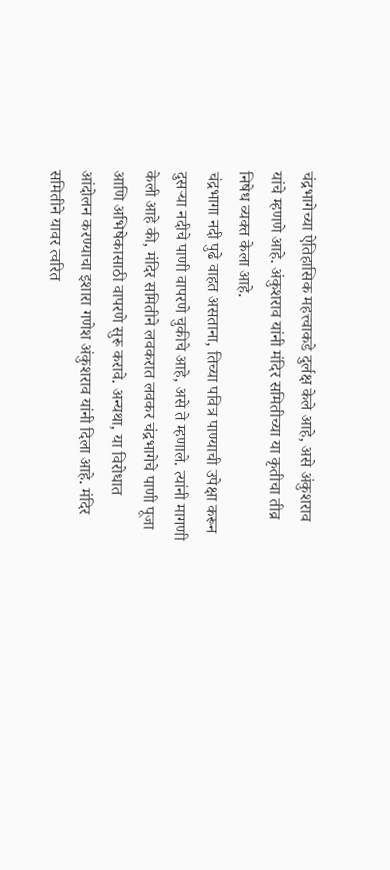चंद्रभागेच्या ऐतिहासिक महत्त्वाकडे दुर्लक्ष केले आहे, असे अंकुशराव यांचे म्हणणे आहे. अंकुशराव यांनी मंदिर समितीच्या या कृतीचा तीव्र निषेध व्यक्त केला आहे.
चंद्रभागा नदी पुढे वाहत असताना, तिच्या पवित्र पाण्याची उपेक्षा करून दुसऱ्या नदीचे पाणी वापरणे चुकीचे आहे, असे ते म्हणाले. त्यांनी मागणी केली आहे की, मंदिर समितीने लवकरात लवकर चंद्रभागेचे पाणी पूजा आणि अभिषेकासाठी वापरणे सुरू करावे. अन्यथा, या विरोधात आंदोलन करण्याचा इशारा गणेश अंकुशराव यांनी दिला आहे. मंदिर समितीने यावर त्वरित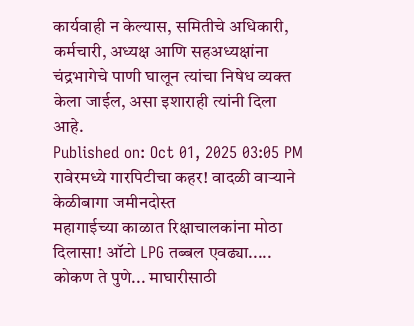कार्यवाही न केल्यास, समितीचे अधिकारी, कर्मचारी, अध्यक्ष आणि सहअध्यक्षांना चंद्रभागेचे पाणी घालून त्यांचा निषेध व्यक्त केला जाईल, असा इशाराही त्यांनी दिला आहे.
Published on: Oct 01, 2025 03:05 PM
रावेरमध्ये गारपिटीचा कहर! वादळी वाऱ्याने केळीबागा जमीनदोस्त
महागाईच्या काळात रिक्षाचालकांना मोठा दिलासा! ऑटो LPG तब्बल एवढ्या.....
कोकण ते पुणे... माघारीसाठी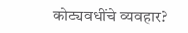कोट्यवधींचे व्यवहार?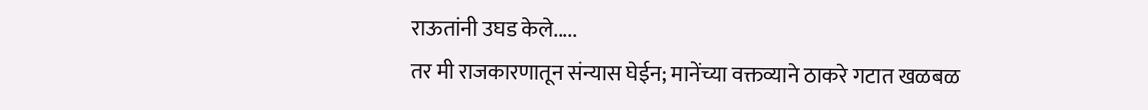राऊतांनी उघड केले.....
तर मी राजकारणातून संन्यास घेईन; मानेंच्या वक्तव्याने ठाकरे गटात खळबळ